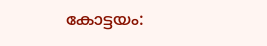കോട്ടയം: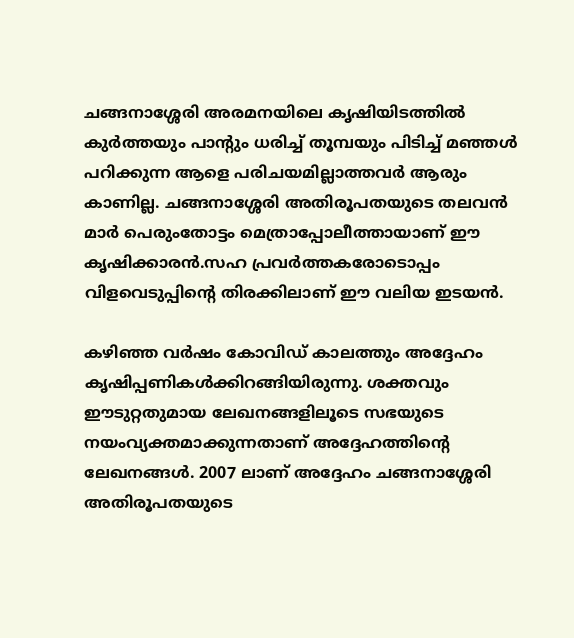ചങ്ങനാശ്ശേരി അരമനയിലെ കൃഷിയിടത്തിൽ കുർത്തയും പാന്റും ധരിച്ച് തൂമ്പയും പിടിച്ച് മഞ്ഞൾ പറിക്കുന്ന ആളെ പരിചയമില്ലാത്തവർ ആരും കാണില്ല. ചങ്ങനാശ്ശേരി അതിരൂപതയുടെ തലവൻ മാർ പെരുംതോട്ടം മെത്രാപ്പോലീത്തായാണ് ഈ കൃഷിക്കാരൻ.സഹ പ്രവർത്തകരോടൊപ്പം വിളവെടുപ്പിന്റെ തിരക്കിലാണ് ഈ വലിയ ഇടയൻ.

കഴിഞ്ഞ വർഷം കോവിഡ് കാലത്തും അദ്ദേഹം കൃഷിപ്പണികൾക്കിറങ്ങിയിരുന്നു. ശക്തവും ഈടുറ്റതുമായ ലേഖനങ്ങളിലൂടെ സഭയുടെ നയംവ്യക്തമാക്കുന്നതാണ് അദ്ദേഹത്തിന്റെ ലേഖനങ്ങൾ. 2007 ലാണ് അദ്ദേഹം ചങ്ങനാശ്ശേരി അതിരൂപതയുടെ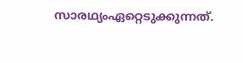സാരഥ്യംഏറ്റെടുക്കുന്നത്.